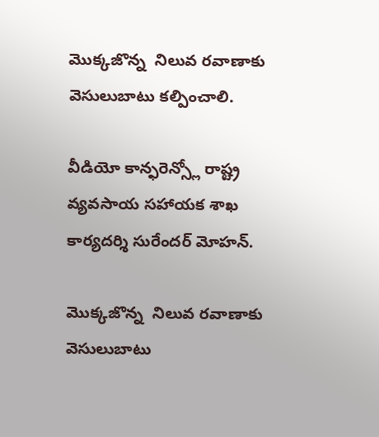మొక్కజొన్న  నిలువ రవాణాకు వెసులుబాటు కల్పించాలి.

వీడియో కాన్ఫరెన్స్లో రాష్ట్ర వ్యవసాయ సహాయక శాఖ కార్యదర్శి సురేందర్ మోహన్.

మొక్కజొన్న  నిలువ రవాణాకు వెసులుబాటు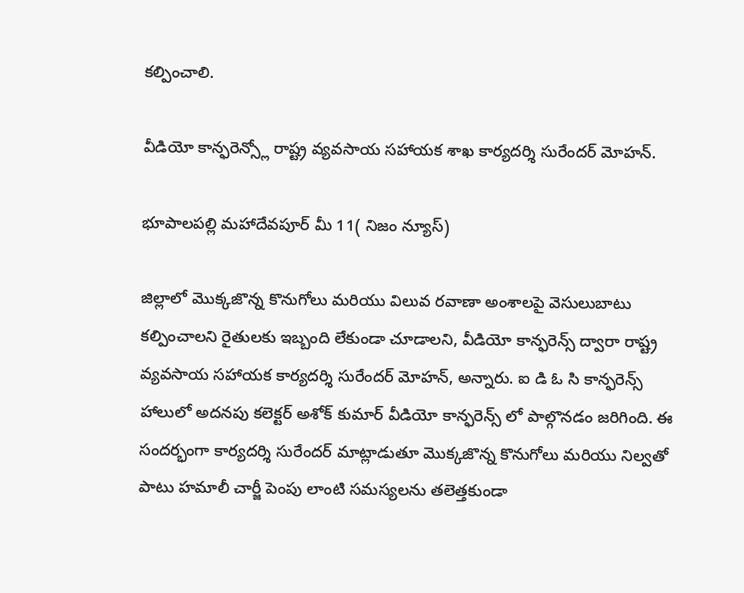కల్పించాలి.

వీడియో కాన్ఫరెన్స్లో రాష్ట్ర వ్యవసాయ సహాయక శాఖ కార్యదర్శి సురేందర్ మోహన్.

భూపాలపల్లి మహాదేవపూర్ మీ 11( నిజం న్యూస్)

జిల్లాలో మొక్కజొన్న కొనుగోలు మరియు విలువ రవాణా అంశాలపై వెసులుబాటు కల్పించాలని రైతులకు ఇబ్బంది లేకుండా చూడాలని, వీడియో కాన్ఫరెన్స్ ద్వారా రాష్ట్ర వ్యవసాయ సహాయక కార్యదర్శి సురేందర్ మోహన్, అన్నారు. ఐ డి ఓ సి కాన్ఫరెన్స్ హాలులో అదనపు కలెక్టర్ అశోక్ కుమార్ వీడియో కాన్ఫరెన్స్ లో పాల్గొనడం జరిగింది. ఈ సందర్భంగా కార్యదర్శి సురేందర్ మాట్లాడుతూ మొక్కజొన్న కొనుగోలు మరియు నిల్వతో పాటు హమాలీ చార్జీ పెంపు లాంటి సమస్యలను తలెత్తకుండా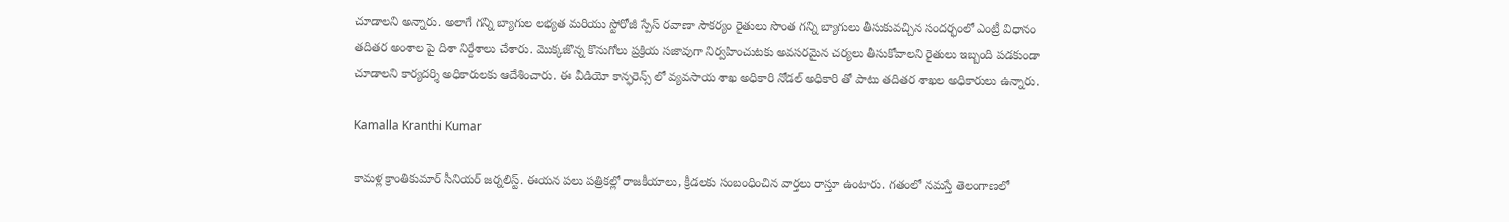చూడాలని అన్నారు. అలాగే గన్ని బ్యాగుల లభ్యత మరియు స్టోరోజీ స్పేస్ రవాణా సౌకర్యం రైతులు సొంత గన్ని బ్యాగులు తీసుకువచ్చిన సందర్భంలో ఎంట్రీ విధానం తదితర అంశాల పై దిశా నిర్దేశాలు చేశారు. మొక్కజొన్న కొనుగోలు ప్రక్రియ సజావుగా నిర్వహించుటకు అవసరమైన చర్యలు తీసుకోవాలని రైతులు ఇబ్బంది పడకుండా చూడాలని కార్యదర్శి అధికారులకు ఆదేశించారు. ఈ వీడియో కాన్ఫరెన్స్ లో వ్యవసాయ శాఖ అధికారి నోడల్ అధికారి తో పాటు తదితర శాఖల అధికారులు ఉన్నారు.

Kamalla Kranthi Kumar

కామళ్ల క్రాంతికుమార్ సీనియర్ జర్నలిస్ట్. ఈయన పలు పత్రికల్లో రాజకీయాలు, క్రీడలకు సంబంధించిన వార్తలు రాస్తూ ఉంటారు. గతంలో నమస్తే తెలంగాణలో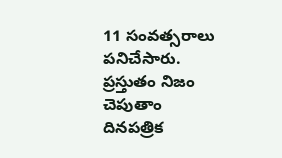11 సంవత్సరాలు పనిచేసారు. ప్రస్తుతం నిజం చెపుతాం దినపత్రిక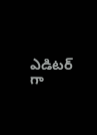ఎడిటర్ గా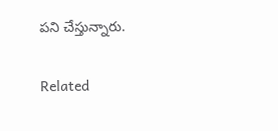పని చేస్తున్నారు.

Related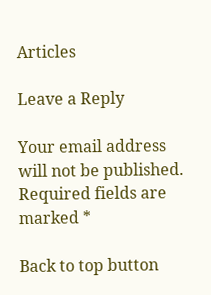Articles

Leave a Reply

Your email address will not be published. Required fields are marked *

Back to top button